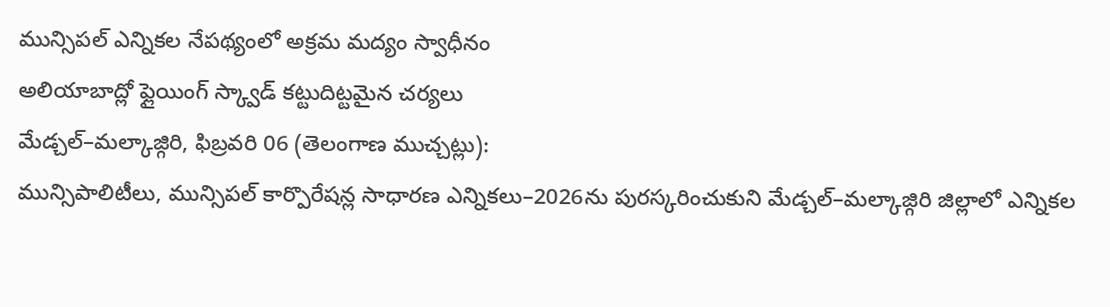మున్సిపల్ ఎన్నికల నేపథ్యంలో అక్రమ మద్యం స్వాధీనం
అలియాబాద్లో ఫ్లైయింగ్ స్క్వాడ్ కట్టుదిట్టమైన చర్యలు
మేడ్చల్–మల్కాజ్గిరి, ఫిబ్రవరి 06 (తెలంగాణ ముచ్చట్లు):
మున్సిపాలిటీలు, మున్సిపల్ కార్పొరేషన్ల సాధారణ ఎన్నికలు–2026ను పురస్కరించుకుని మేడ్చల్–మల్కాజ్గిరి జిల్లాలో ఎన్నికల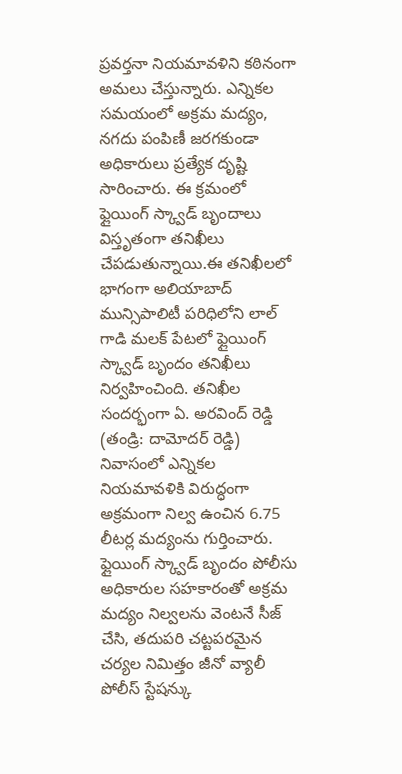ప్రవర్తనా నియమావళిని కఠినంగా అమలు చేస్తున్నారు. ఎన్నికల సమయంలో అక్రమ మద్యం, నగదు పంపిణీ జరగకుండా అధికారులు ప్రత్యేక దృష్టి సారించారు. ఈ క్రమంలో ఫ్లైయింగ్ స్క్వాడ్ బృందాలు విస్తృతంగా తనిఖీలు చేపడుతున్నాయి.ఈ తనిఖీలలో భాగంగా అలియాబాద్ మున్సిపాలిటీ పరిధిలోని లాల్ గాడి మలక్ పేటలో ఫ్లైయింగ్ స్క్వాడ్ బృందం తనిఖీలు నిర్వహించింది. తనిఖీల సందర్భంగా ఏ. అరవింద్ రెడ్డి (తండ్రి: దామోదర్ రెడ్డి) నివాసంలో ఎన్నికల నియమావళికి విరుద్ధంగా అక్రమంగా నిల్వ ఉంచిన 6.75 లీటర్ల మద్యంను గుర్తించారు.
ఫ్లైయింగ్ స్క్వాడ్ బృందం పోలీసు అధికారుల సహకారంతో అక్రమ మద్యం నిల్వలను వెంటనే సీజ్ చేసి, తదుపరి చట్టపరమైన చర్యల నిమిత్తం జీనో వ్యాలీ పోలీస్ స్టేషన్కు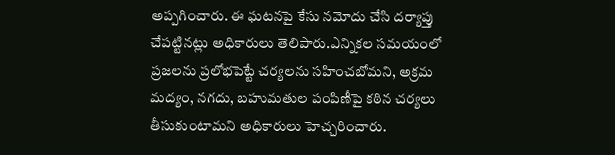అప్పగించారు. ఈ ఘటనపై కేసు నమోదు చేసి దర్యాప్తు చేపట్టినట్లు అధికారులు తెలిపారు.ఎన్నికల సమయంలో ప్రజలను ప్రలోభపెట్టే చర్యలను సహించబోమని, అక్రమ మద్యం, నగదు, బహుమతుల పంపిణీపై కఠిన చర్యలు తీసుకుంటామని అధికారులు హెచ్చరించారు.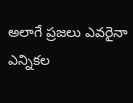అలాగే ప్రజలు ఎవరైనా ఎన్నికల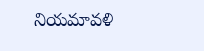నియమావళి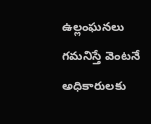ఉల్లంఘనలు గమనిస్తే వెంటనే అధికారులకు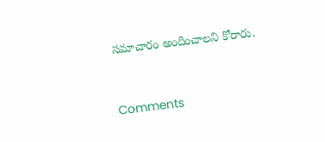సమాచారం అందించాలని కోరారు.


Comments